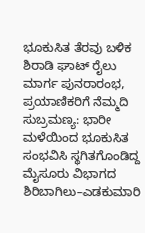ಭೂಕುಸಿತ ತೆರವು ಬಳಿಕ ಶಿರಾಡಿ ಘಾಟ್ ರೈಲು ಮಾರ್ಗ ಪುನರಾರಂಭ, ಪ್ರಯಾಣಿಕರಿಗೆ ನೆಮ್ಮದಿ
ಸುಬ್ರಮಣ್ಯ: ಭಾರೀ ಮಳೆಯಿಂದ ಭೂಕುಸಿತ ಸಂಭವಿಸಿ ಸ್ಥಗಿತಗೊಂಡಿದ್ದ ಮೈಸೂರು ವಿಭಾಗದ ಶಿರಿಬಾಗಿಲು–ಎಡಕುಮಾರಿ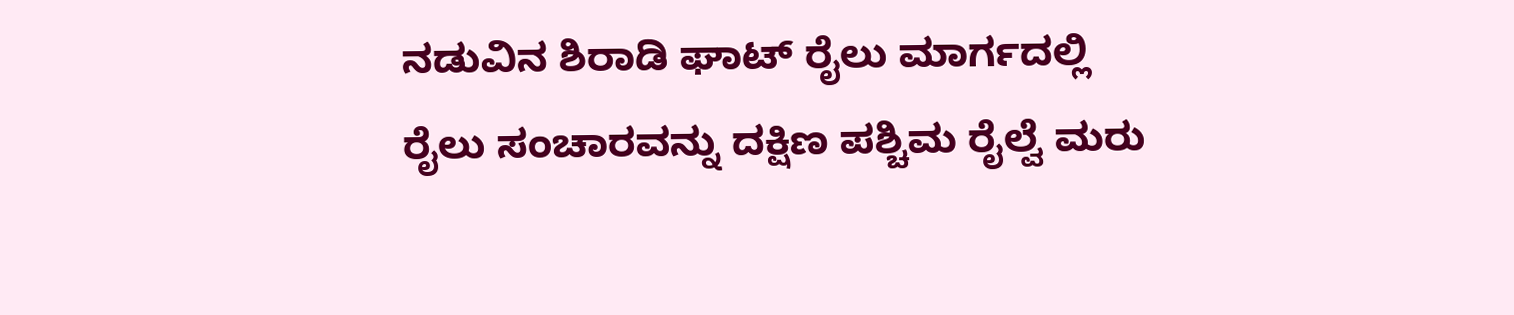ನಡುವಿನ ಶಿರಾಡಿ ಘಾಟ್ ರೈಲು ಮಾರ್ಗದಲ್ಲಿ ರೈಲು ಸಂಚಾರವನ್ನು ದಕ್ಷಿಣ ಪಶ್ಚಿಮ ರೈಲ್ವೆ ಮರು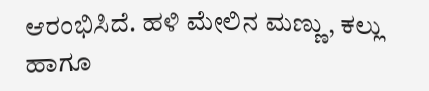ಆರಂಭಿಸಿದೆ. ಹಳಿ ಮೇಲಿನ ಮಣ್ಣು, ಕಲ್ಲು ಹಾಗೂ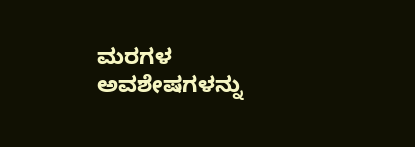ಮರಗಳ ಅವಶೇಷಗಳನ್ನು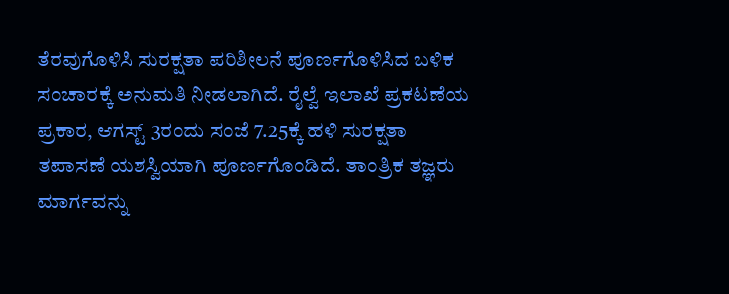ತೆರವುಗೊಳಿಸಿ ಸುರಕ್ಷತಾ ಪರಿಶೀಲನೆ ಪೂರ್ಣಗೊಳಿಸಿದ ಬಳಿಕ ಸಂಚಾರಕ್ಕೆ ಅನುಮತಿ ನೀಡಲಾಗಿದೆ. ರೈಲ್ವೆ ಇಲಾಖೆ ಪ್ರಕಟಣೆಯ ಪ್ರಕಾರ, ಆಗಸ್ಟ್ 3ರಂದು ಸಂಜೆ 7.25ಕ್ಕೆ ಹಳಿ ಸುರಕ್ಷತಾ ತಪಾಸಣೆ ಯಶಸ್ವಿಯಾಗಿ ಪೂರ್ಣಗೊಂಡಿದೆ. ತಾಂತ್ರಿಕ ತಜ್ಞರು ಮಾರ್ಗವನ್ನು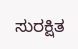ಸುರಕ್ಷಿತ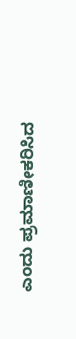ಎಂದು ಪ್ರಮಾಣೀಕರಿಸಿದ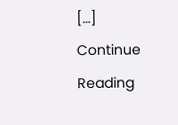[…]
Continue Reading